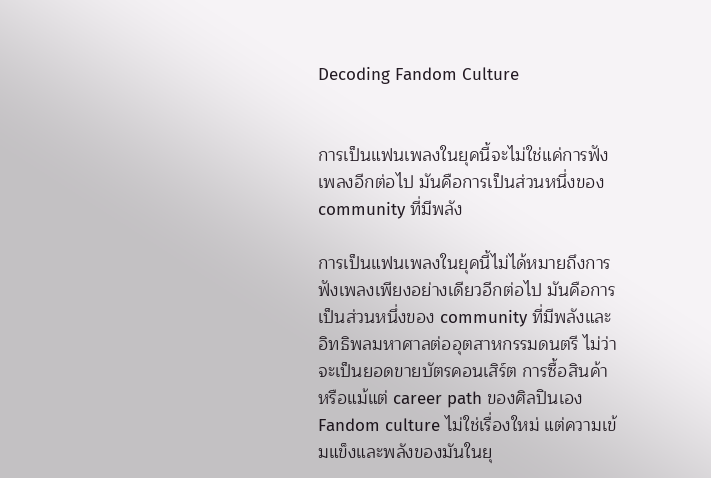Decoding Fandom Culture


การเป็นแฟนเพลงในยุคนี้จะไม่ใช่แค่การฟังเพลงอีกต่อไป มันคือการเป็นส่วนหนึ่งของ community ที่มีพลัง

การเป็นแฟนเพลงในยุคนี้ไม่ได้หมายถึงการฟังเพลงเพียงอย่างเดียวอีกต่อไป มันคือการ เป็นส่วนหนึ่งของ community ที่มีพลังและอิทธิพลมหาศาลต่ออุตสาหกรรมดนตรี ไม่ว่าจะเป็นยอดขายบัตรคอนเสิร์ต การซื้อสินค้า หรือแม้แต่ career path ของศิลปินเอง Fandom culture ไม่ใช่เรื่องใหม่ แต่ความเข้มแข็งและพลังของมันในยุ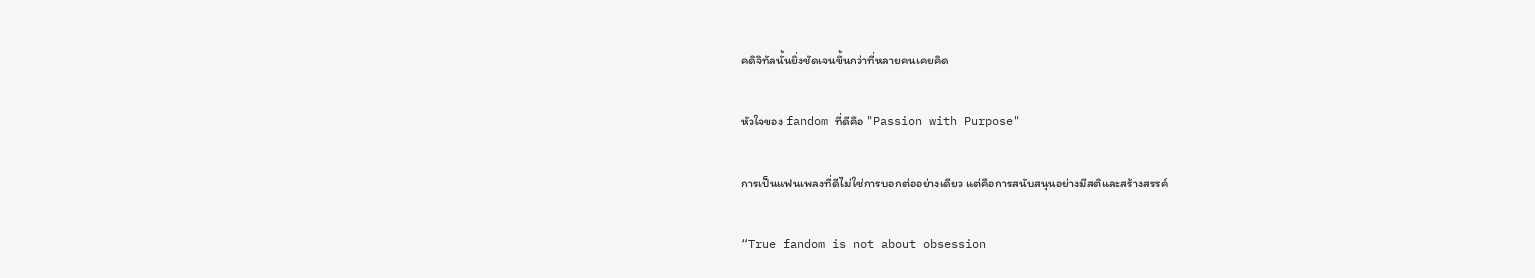คดิจิทัลนั้นยิ่งชัดเจนขึ้นกว่าที่หลายคนเคยคิด

หัวใจของ fandom ที่ดีคือ "Passion with Purpose"

การเป็นแฟนเพลงที่ดีไม่ใช่การบอกต่ออย่างเดียว แต่คือการสนับสนุนอย่างมีสติและสร้างสรรค์

“True fandom is not about obsession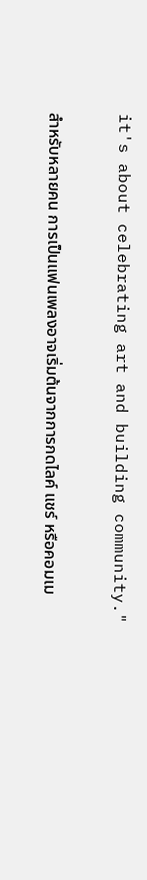it's about celebrating art and building community."

สำหรับหลายคน การเป็นแฟนเพลงอาจเริ่มต้นจากการกดไลค์ แชร์ หรือคอมเม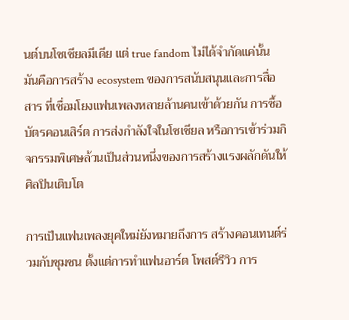นต์บนโซเชียลมีเดีย แต่ true fandom ไม่ได้จำกัดแค่นั้น มันคือการสร้าง ecosystem ของการสนับสนุนและการสื่อสาร ที่เชื่อมโยงแฟนเพลงหลายล้านคนเข้าด้วยกัน การซื้อบัตรคอนเสิร์ต การส่งกำลังใจในโซเชียล หรือการเข้าร่วมกิจกรรมพิเศษล้วนเป็นส่วนหนึ่งของการสร้างแรงผลักดันให้ศิลปินเติบโต

การเป็นแฟนเพลงยุคใหม่ยังหมายถึงการ สร้างคอนเทนต์ร่วมกับชุมชน ตั้งแต่การทำแฟนอาร์ต โพสต์รีวิว การ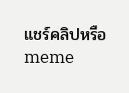แชร์คลิปหรือ meme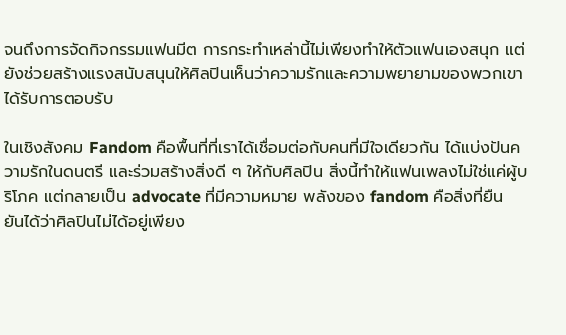จนถึงการจัดกิจกรรมแฟนมีต การกระทำเหล่านี้ไม่เพียงทำให้ตัวแฟนเองสนุก แต่ยังช่วยสร้างแรงสนับสนุนให้ศิลปินเห็นว่าความรักและความพยายามของพวกเขาได้รับการตอบรับ

ในเชิงสังคม Fandom คือพื้นที่ที่เราได้เชื่อมต่อกับคนที่มีใจเดียวกัน ได้แบ่งปันความรักในดนตรี และร่วมสร้างสิ่งดี ๆ ให้กับศิลปิน สิ่งนี้ทำให้แฟนเพลงไม่ใช่แค่ผู้บริโภค แต่กลายเป็น advocate ที่มีความหมาย พลังของ fandom คือสิ่งที่ยืนยันได้ว่าศิลปินไม่ได้อยู่เพียง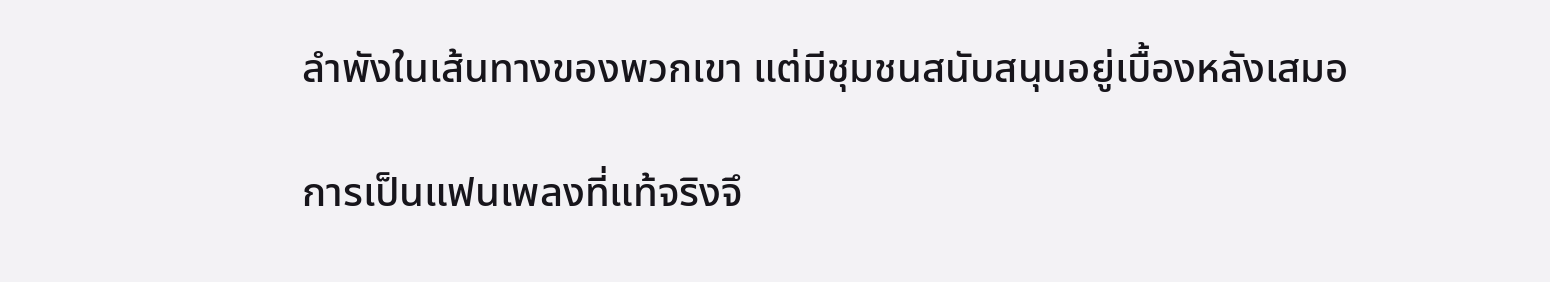ลำพังในเส้นทางของพวกเขา แต่มีชุมชนสนับสนุนอยู่เบื้องหลังเสมอ

การเป็นแฟนเพลงที่แท้จริงจึ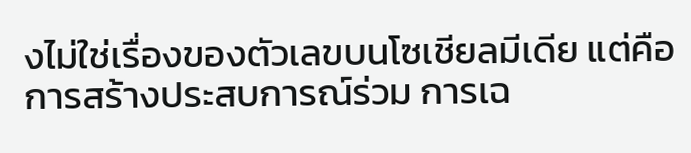งไม่ใช่เรื่องของตัวเลขบนโซเชียลมีเดีย แต่คือ การสร้างประสบการณ์ร่วม การเฉ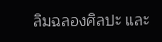ลิมฉลองศิลปะ และ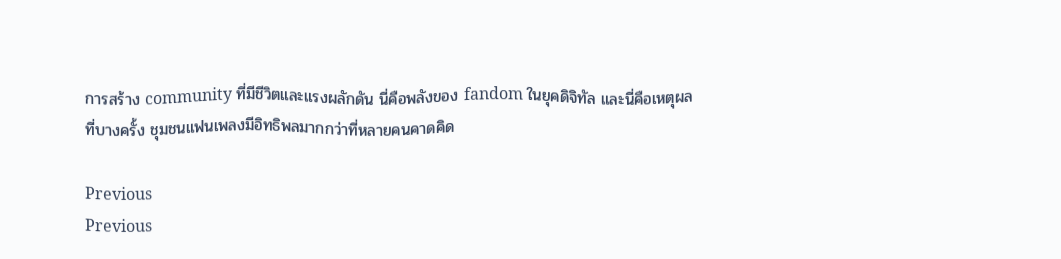การสร้าง community ที่มีชีวิตและแรงผลักดัน นี่คือพลังของ fandom ในยุคดิจิทัล และนี่คือเหตุผลที่บางครั้ง ชุมชนแฟนเพลงมีอิทธิพลมากกว่าที่หลายคนคาดคิด

Previous
Previous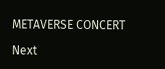METAVERSE CONCERT

Next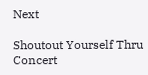Next

Shoutout Yourself Thru Concert